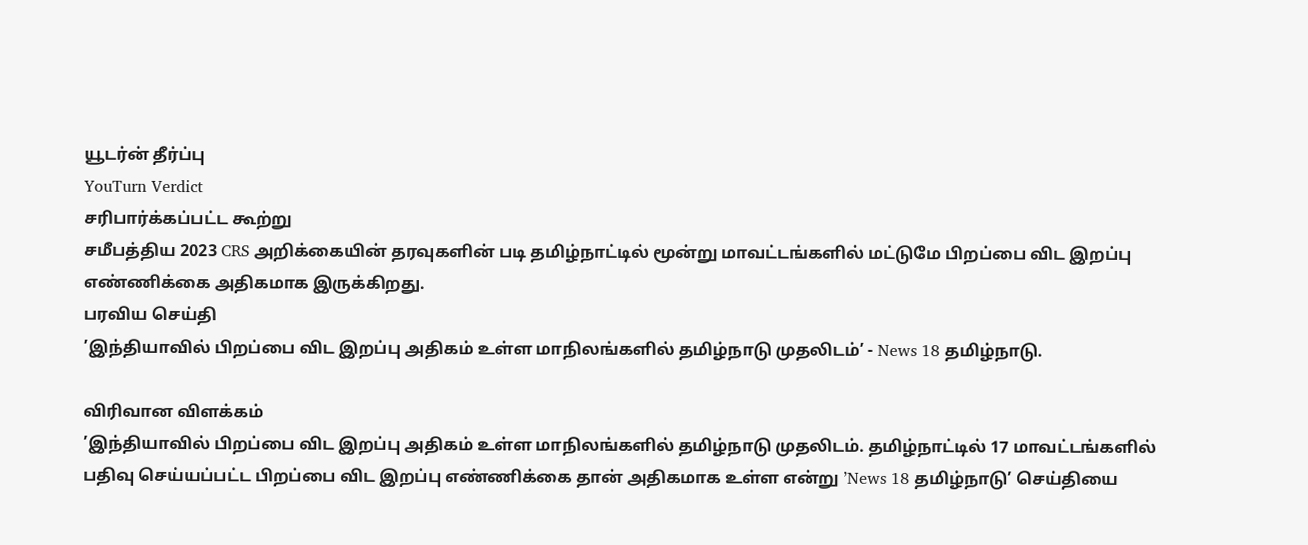யூடர்ன் தீர்ப்பு
YouTurn Verdict
சரிபார்க்கப்பட்ட கூற்று
சமீபத்திய 2023 CRS அறிக்கையின் தரவுகளின் படி தமிழ்நாட்டில் மூன்று மாவட்டங்களில் மட்டுமே பிறப்பை விட இறப்பு எண்ணிக்கை அதிகமாக இருக்கிறது.
பரவிய செய்தி
’இந்தியாவில் பிறப்பை விட இறப்பு அதிகம் உள்ள மாநிலங்களில் தமிழ்நாடு முதலிடம்’ - News 18 தமிழ்நாடு.

விரிவான விளக்கம்
’இந்தியாவில் பிறப்பை விட இறப்பு அதிகம் உள்ள மாநிலங்களில் தமிழ்நாடு முதலிடம். தமிழ்நாட்டில் 17 மாவட்டங்களில் பதிவு செய்யப்பட்ட பிறப்பை விட இறப்பு எண்ணிக்கை தான் அதிகமாக உள்ள என்று ’News 18 தமிழ்நாடு’ செய்தியை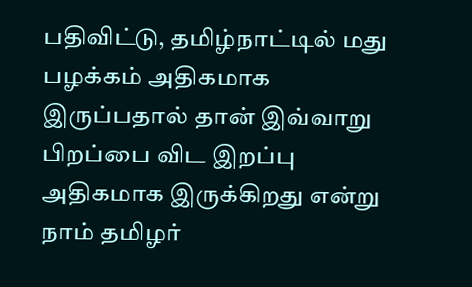பதிவிட்டு, தமிழ்நாட்டில் மது பழக்கம் அதிகமாக இருப்பதால் தான் இவ்வாறு பிறப்பை விட இறப்பு அதிகமாக இருக்கிறது என்று நாம் தமிழர்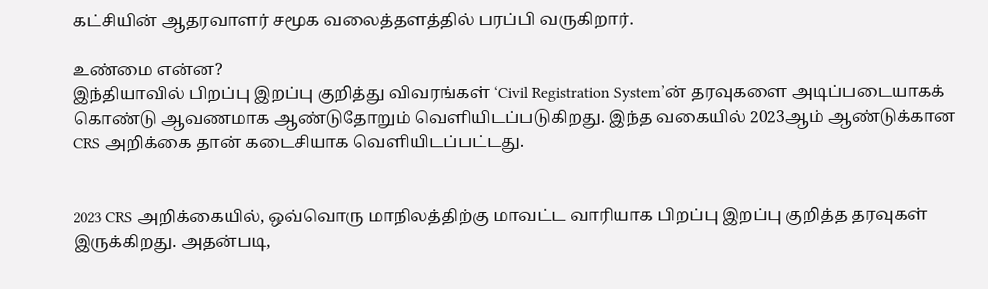கட்சியின் ஆதரவாளர் சமூக வலைத்தளத்தில் பரப்பி வருகிறார்.

உண்மை என்ன?
இந்தியாவில் பிறப்பு இறப்பு குறித்து விவரங்கள் ‘Civil Registration System’ன் தரவுகளை அடிப்படையாகக் கொண்டு ஆவணமாக ஆண்டுதோறும் வெளியிடப்படுகிறது. இந்த வகையில் 2023ஆம் ஆண்டுக்கான CRS அறிக்கை தான் கடைசியாக வெளியிடப்பட்டது.


2023 CRS அறிக்கையில், ஒவ்வொரு மாநிலத்திற்கு மாவட்ட வாரியாக பிறப்பு இறப்பு குறித்த தரவுகள் இருக்கிறது. அதன்படி,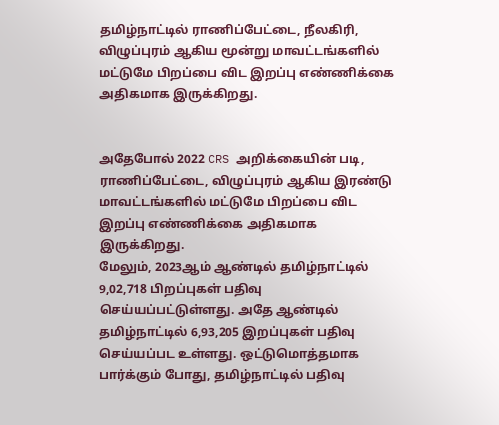தமிழ்நாட்டில் ராணிப்பேட்டை, நீலகிரி, விழுப்புரம் ஆகிய மூன்று மாவட்டங்களில் மட்டுமே பிறப்பை விட இறப்பு எண்ணிக்கை அதிகமாக இருக்கிறது.


அதேபோல் 2022 CRS அறிக்கையின் படி, ராணிப்பேட்டை, விழுப்புரம் ஆகிய இரண்டு மாவட்டங்களில் மட்டுமே பிறப்பை விட இறப்பு எண்ணிக்கை அதிகமாக இருக்கிறது.
மேலும், 2023ஆம் ஆண்டில் தமிழ்நாட்டில் 9,02,718 பிறப்புகள் பதிவு செய்யப்பட்டுள்ளது. அதே ஆண்டில் தமிழ்நாட்டில் 6,93,205 இறப்புகள் பதிவு செய்யப்பட உள்ளது. ஒட்டுமொத்தமாக பார்க்கும் போது, தமிழ்நாட்டில் பதிவு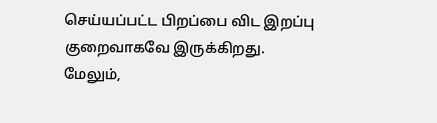செய்யப்பட்ட பிறப்பை விட இறப்பு குறைவாகவே இருக்கிறது.
மேலும்,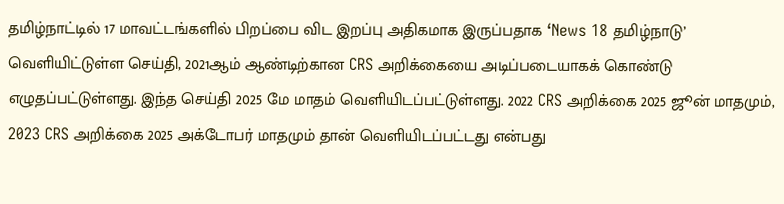தமிழ்நாட்டில் 17 மாவட்டங்களில் பிறப்பை விட இறப்பு அதிகமாக இருப்பதாக ‘News 18 தமிழ்நாடு’ வெளியிட்டுள்ள செய்தி, 2021ஆம் ஆண்டிற்கான CRS அறிக்கையை அடிப்படையாகக் கொண்டு எழுதப்பட்டுள்ளது. இந்த செய்தி 2025 மே மாதம் வெளியிடப்பட்டுள்ளது. 2022 CRS அறிக்கை 2025 ஜூன் மாதமும், 2023 CRS அறிக்கை 2025 அக்டோபர் மாதமும் தான் வெளியிடப்பட்டது என்பது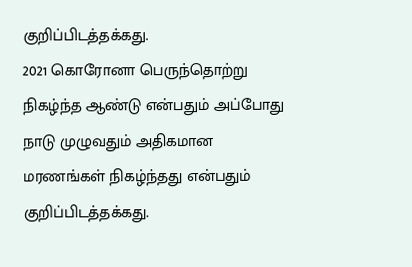குறிப்பிடத்தக்கது.
2021 கொரோனா பெருந்தொற்று நிகழ்ந்த ஆண்டு என்பதும் அப்போது நாடு முழுவதும் அதிகமான மரணங்கள் நிகழ்ந்தது என்பதும் குறிப்பிடத்தக்கது.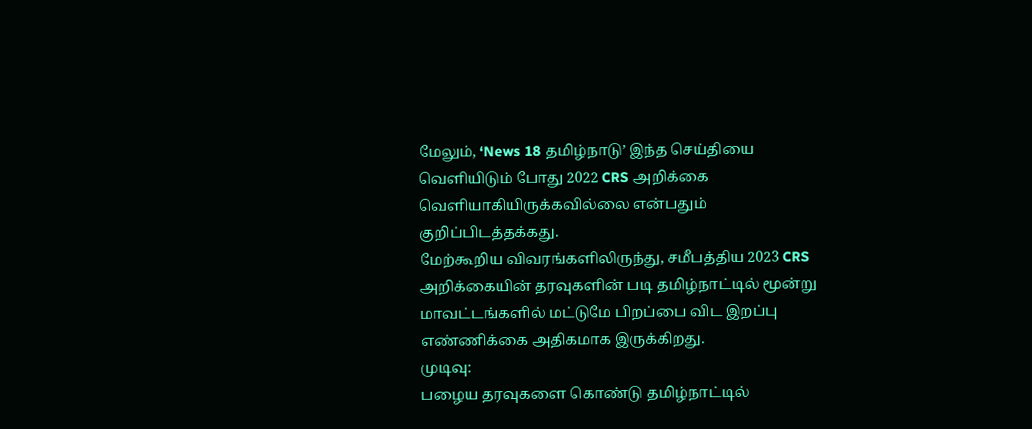மேலும், ‘News 18 தமிழ்நாடு’ இந்த செய்தியை வெளியிடும் போது 2022 CRS அறிக்கை வெளியாகியிருக்கவில்லை என்பதும் குறிப்பிடத்தக்கது.
மேற்கூறிய விவரங்களிலிருந்து, சமீபத்திய 2023 CRS அறிக்கையின் தரவுகளின் படி தமிழ்நாட்டில் மூன்று மாவட்டங்களில் மட்டுமே பிறப்பை விட இறப்பு எண்ணிக்கை அதிகமாக இருக்கிறது.
முடிவு:
பழைய தரவுகளை கொண்டு தமிழ்நாட்டில்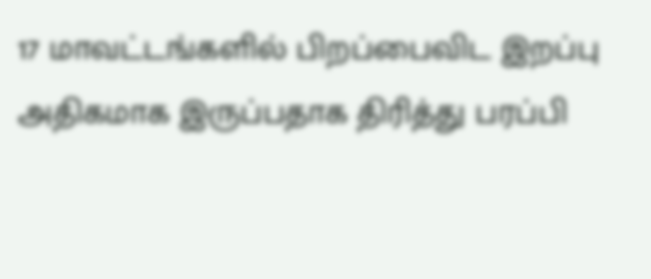17 மாவட்டங்களில் பிறப்பைவிட இறப்பு அதிகமாக இருப்பதாக திரித்து பரப்பி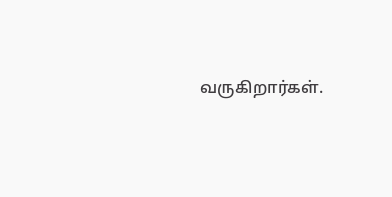வருகிறார்கள்.